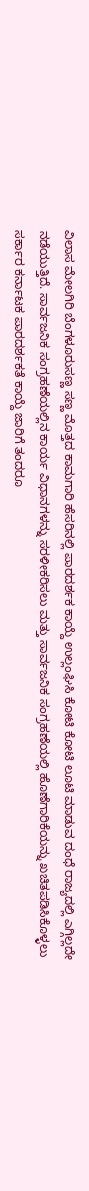ವಿಲಾಸ ಮೇಲಗಿರಿ ಬೆಂಗಳೂರುಸಣ್ಣ ಸಣ್ಣ ಮೊತ್ತದ ಕಾಮಗಾರಿ ಹೆಸರಿನಲ್ಲಿ ಪಾರದರ್ಶಕ ಕಾಯ್ದೆ ಉಲ್ಲಂಘಿಸಿ ಕೋಟಿ ಕೋಟಿ ಲೂಟಿ ಮಾಡುವ ದಂಧೆ ರಾಜ್ಯದಲ್ಲಿ ಎಗ್ಗಿಲ್ಲದೇ ನಡೆಯುತ್ತಿದೆ. ಸಾರ್ವಜನಿಕ ಸಂಗ್ರಹಣೆಯಲ್ಲಿನ ಕಾರ್ಯ ವಿಧಾನಗಳನ್ನು ಸರಳೀಕರಿಸಲು ಮತ್ತು ಸಾರ್ವಜನಿಕ ಸಂಗ್ರಹಣೆಯಲ್ಲಿ ಹೊಣೆಗಾರಿಕೆಯನ್ನು ಖಚಿತಪಡಿಸಿಕೊಳ್ಳಲು ಸರ್ಕಾರ ಕರ್ನಾಟಕ ಪಾರದರ್ಶಕತೆ ಕಾಯ್ದೆ ಜಾರಿಗೆ ತಂದರೂ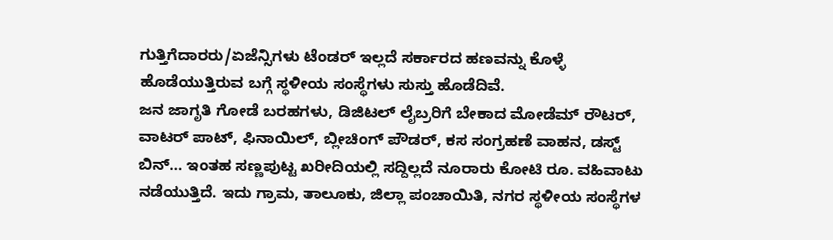ಗುತ್ತಿಗೆದಾರರು/ಏಜೆನ್ಸಿಗಳು ಟೆಂಡರ್ ಇಲ್ಲದೆ ಸರ್ಕಾರದ ಹಣವನ್ನು ಕೊಳ್ಳೆ ಹೊಡೆಯುತ್ತಿರುವ ಬಗ್ಗೆ ಸ್ಥಳೀಯ ಸಂಸ್ಥೆಗಳು ಸುಸ್ತು ಹೊಡೆದಿವೆ.
ಜನ ಜಾಗೃತಿ ಗೋಡೆ ಬರಹಗಳು, ಡಿಜಿಟಲ್ ಲೈಬ್ರರಿಗೆ ಬೇಕಾದ ಮೋಡೆಮ್ ರೌಟರ್, ವಾಟರ್ ಪಾಟ್, ಫಿನಾಯಿಲ್, ಬ್ಲೀಚಿಂಗ್ ಪೌಡರ್, ಕಸ ಸಂಗ್ರಹಣೆ ವಾಹನ, ಡಸ್ಟ್ ಬಿನ್… ಇಂತಹ ಸಣ್ಣಪುಟ್ಟ ಖರೀದಿಯಲ್ಲಿ ಸದ್ದಿಲ್ಲದೆ ನೂರಾರು ಕೋಟಿ ರೂ. ವಹಿವಾಟು ನಡೆಯುತ್ತಿದೆ. ಇದು ಗ್ರಾಮ, ತಾಲೂಕು, ಜಿಲ್ಲಾ ಪಂಚಾಯಿತಿ, ನಗರ ಸ್ಥಳೀಯ ಸಂಸ್ಥೆಗಳ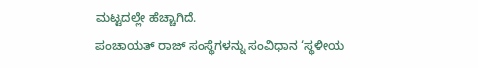ಮಟ್ಟದಲ್ಲೇ ಹೆಚ್ಚಾಗಿದೆ.
ಪಂಚಾಯತ್ ರಾಜ್ ಸಂಸ್ಥೆಗಳನ್ನು ಸಂವಿಧಾನ ‘ಸ್ಥಳೀಯ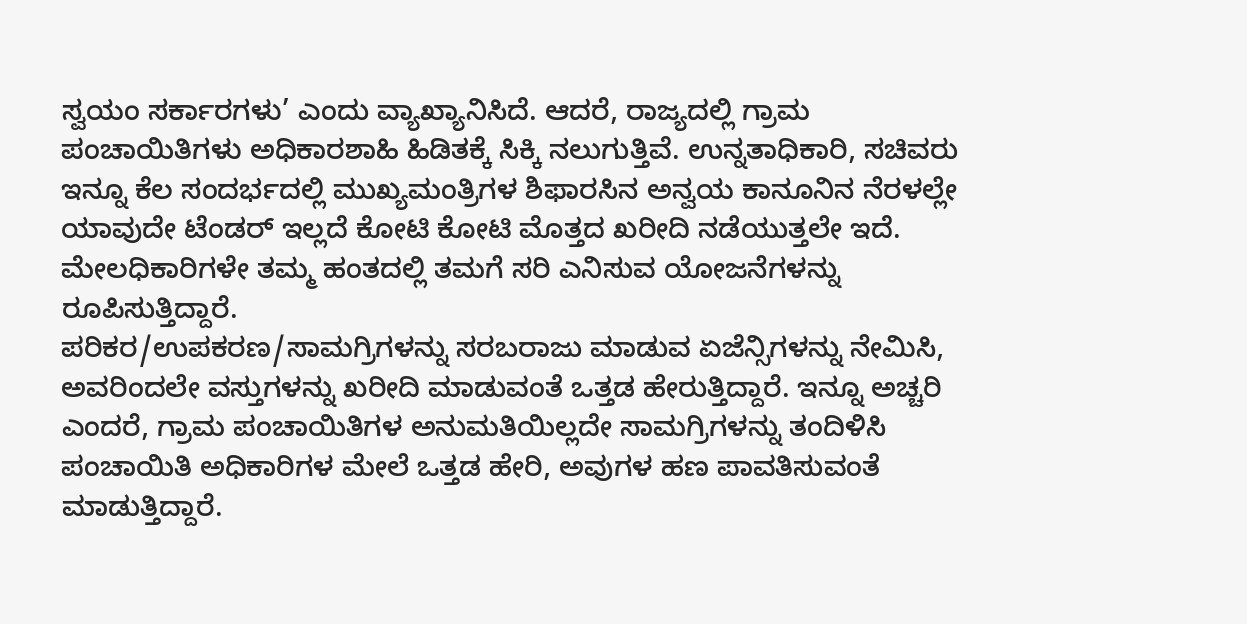ಸ್ವಯಂ ಸರ್ಕಾರಗಳು’ ಎಂದು ವ್ಯಾಖ್ಯಾನಿಸಿದೆ. ಆದರೆ, ರಾಜ್ಯದಲ್ಲಿ ಗ್ರಾಮ ಪಂಚಾಯಿತಿಗಳು ಅಧಿಕಾರಶಾಹಿ ಹಿಡಿತಕ್ಕೆ ಸಿಕ್ಕಿ ನಲುಗುತ್ತಿವೆ. ಉನ್ನತಾಧಿಕಾರಿ, ಸಚಿವರು ಇನ್ನೂ ಕೆಲ ಸಂದರ್ಭದಲ್ಲಿ ಮುಖ್ಯಮಂತ್ರಿಗಳ ಶಿಫಾರಸಿನ ಅನ್ವಯ ಕಾನೂನಿನ ನೆರಳಲ್ಲೇ ಯಾವುದೇ ಟೆಂಡರ್ ಇಲ್ಲದೆ ಕೋಟಿ ಕೋಟಿ ಮೊತ್ತದ ಖರೀದಿ ನಡೆಯುತ್ತಲೇ ಇದೆ. ಮೇಲಧಿಕಾರಿಗಳೇ ತಮ್ಮ ಹಂತದಲ್ಲಿ ತಮಗೆ ಸರಿ ಎನಿಸುವ ಯೋಜನೆಗಳನ್ನು ರೂಪಿಸುತ್ತಿದ್ದಾರೆ.
ಪರಿಕರ/ಉಪಕರಣ/ಸಾಮಗ್ರಿಗಳನ್ನು ಸರಬರಾಜು ಮಾಡುವ ಏಜೆನ್ಸಿಗಳನ್ನು ನೇಮಿಸಿ, ಅವರಿಂದಲೇ ವಸ್ತುಗಳನ್ನು ಖರೀದಿ ಮಾಡುವಂತೆ ಒತ್ತಡ ಹೇರುತ್ತಿದ್ದಾರೆ. ಇನ್ನೂ ಅಚ್ಚರಿ ಎಂದರೆ, ಗ್ರಾಮ ಪಂಚಾಯಿತಿಗಳ ಅನುಮತಿಯಿಲ್ಲದೇ ಸಾಮಗ್ರಿಗಳನ್ನು ತಂದಿಳಿಸಿ ಪಂಚಾಯಿತಿ ಅಧಿಕಾರಿಗಳ ಮೇಲೆ ಒತ್ತಡ ಹೇರಿ, ಅವುಗಳ ಹಣ ಪಾವತಿಸುವಂತೆ ಮಾಡುತ್ತಿದ್ದಾರೆ.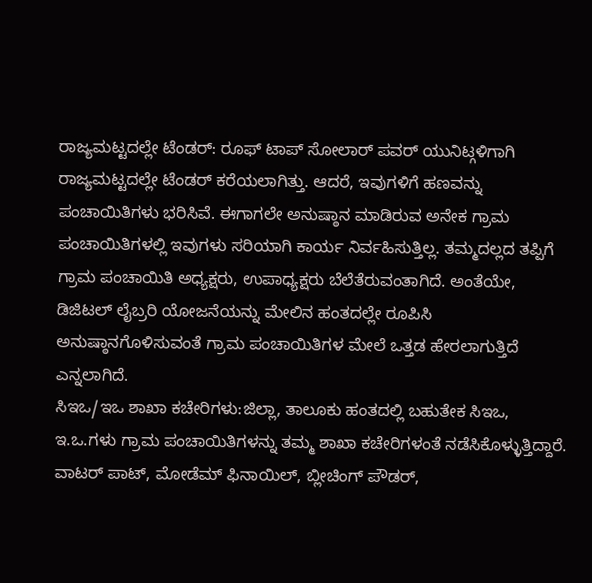ರಾಜ್ಯಮಟ್ಟದಲ್ಲೇ ಟೆಂಡರ್: ರೂಫ್ ಟಾಪ್ ಸೋಲಾರ್ ಪವರ್ ಯುನಿಟ್ಗಳಿಗಾಗಿ ರಾಜ್ಯಮಟ್ಟದಲ್ಲೇ ಟೆಂಡರ್ ಕರೆಯಲಾಗಿತ್ತು. ಆದರೆ, ಇವುಗಳಿಗೆ ಹಣವನ್ನು ಪಂಚಾಯಿತಿಗಳು ಭರಿಸಿವೆ. ಈಗಾಗಲೇ ಅನುಷ್ಠಾನ ಮಾಡಿರುವ ಅನೇಕ ಗ್ರಾಮ ಪಂಚಾಯಿತಿಗಳಲ್ಲಿ ಇವುಗಳು ಸರಿಯಾಗಿ ಕಾರ್ಯ ನಿರ್ವಹಿಸುತ್ತಿಲ್ಲ. ತಮ್ಮದಲ್ಲದ ತಪ್ಪಿಗೆ ಗ್ರಾಮ ಪಂಚಾಯಿತಿ ಅಧ್ಯಕ್ಷರು, ಉಪಾಧ್ಯಕ್ಷರು ಬೆಲೆತೆರುವಂತಾಗಿದೆ. ಅಂತೆಯೇ, ಡಿಜಿಟಲ್ ಲೈಬ್ರರಿ ಯೋಜನೆಯನ್ನು ಮೇಲಿನ ಹಂತದಲ್ಲೇ ರೂಪಿಸಿ ಅನುಷ್ಠಾನಗೊಳಿಸುವಂತೆ ಗ್ರಾಮ ಪಂಚಾಯಿತಿಗಳ ಮೇಲೆ ಒತ್ತಡ ಹೇರಲಾಗುತ್ತಿದೆ ಎನ್ನಲಾಗಿದೆ.
ಸಿಇಒ/ಇಒ ಶಾಖಾ ಕಚೇರಿಗಳು:ಜಿಲ್ಲಾ, ತಾಲೂಕು ಹಂತದಲ್ಲಿ ಬಹುತೇಕ ಸಿಇಒ, ಇ.ಒ.ಗಳು ಗ್ರಾಮ ಪಂಚಾಯಿತಿಗಳನ್ನು ತಮ್ಮ ಶಾಖಾ ಕಚೇರಿಗಳಂತೆ ನಡೆಸಿಕೊಳ್ಳುತ್ತಿದ್ದಾರೆ. ವಾಟರ್ ಪಾಟ್, ಮೋಡೆಮ್ ಫಿನಾಯಿಲ್, ಬ್ಲೀಚಿಂಗ್ ಪೌಡರ್,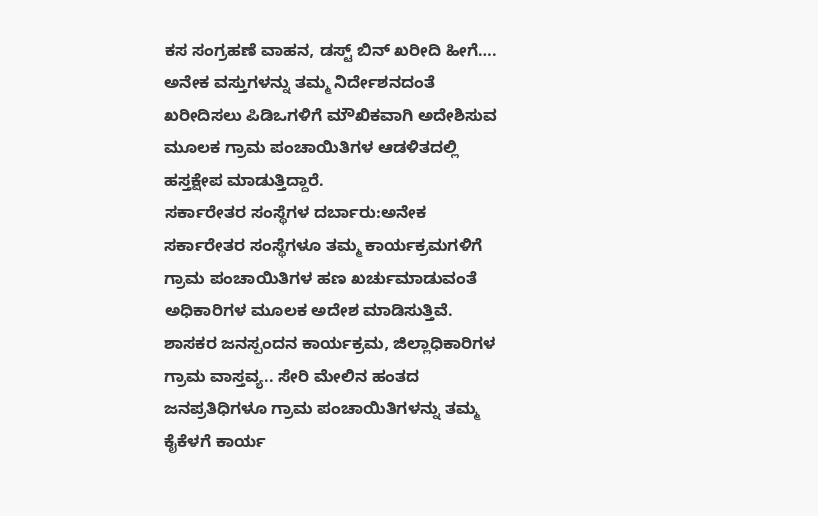ಕಸ ಸಂಗ್ರಹಣೆ ವಾಹನ, ಡಸ್ಟ್ ಬಿನ್ ಖರೀದಿ ಹೀಗೆ…. ಅನೇಕ ವಸ್ತುಗಳನ್ನು ತಮ್ಮ ನಿರ್ದೇಶನದಂತೆ ಖರೀದಿಸಲು ಪಿಡಿಒಗಳಿಗೆ ಮೌಖಿಕವಾಗಿ ಅದೇಶಿಸುವ ಮೂಲಕ ಗ್ರಾಮ ಪಂಚಾಯಿತಿಗಳ ಆಡಳಿತದಲ್ಲಿ ಹಸ್ತಕ್ಷೇಪ ಮಾಡುತ್ತಿದ್ದಾರೆ.
ಸರ್ಕಾರೇತರ ಸಂಸ್ಥೆಗಳ ದರ್ಬಾರು:ಅನೇಕ ಸರ್ಕಾರೇತರ ಸಂಸ್ಥೆಗಳೂ ತಮ್ಮ ಕಾರ್ಯಕ್ರಮಗಳಿಗೆ ಗ್ರಾಮ ಪಂಚಾಯಿತಿಗಳ ಹಣ ಖರ್ಚುಮಾಡುವಂತೆ ಅಧಿಕಾರಿಗಳ ಮೂಲಕ ಅದೇಶ ಮಾಡಿಸುತ್ತಿವೆ. ಶಾಸಕರ ಜನಸ್ಪಂದನ ಕಾರ್ಯಕ್ರಮ, ಜಿಲ್ಲಾಧಿಕಾರಿಗಳ ಗ್ರಾಮ ವಾಸ್ತವ್ಯ.. ಸೇರಿ ಮೇಲಿನ ಹಂತದ ಜನಪ್ರತಿಧಿಗಳೂ ಗ್ರಾಮ ಪಂಚಾಯಿತಿಗಳನ್ನು ತಮ್ಮ ಕೈಕೆಳಗೆ ಕಾರ್ಯ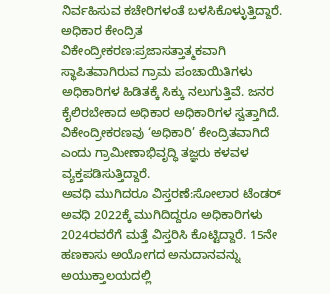ನಿರ್ವಹಿಸುವ ಕಚೇರಿಗಳಂತೆ ಬಳಸಿಕೊಳ್ಳುತ್ತಿದ್ದಾರೆ.
ಅಧಿಕಾರ ಕೇಂದ್ರಿತ ವಿಕೇಂದ್ರೀಕರಣ:ಪ್ರಜಾಸತ್ತಾತ್ಮಕವಾಗಿ ಸ್ಥಾಪಿತವಾಗಿರುವ ಗ್ರಾಮ ಪಂಚಾಯಿತಿಗಳು ಅಧಿಕಾರಿಗಳ ಹಿಡಿತಕ್ಕೆ ಸಿಕ್ಕು ನಲುಗುತ್ತಿವೆ. ಜನರ ಕೈಲಿರಬೇಕಾದ ಅಧಿಕಾರ ಅಧಿಕಾರಿಗಳ ಸ್ವತ್ತಾಗಿದೆ. ವಿಕೇಂದ್ರೀಕರಣವು ‘ಅಧಿಕಾರಿ’ ಕೇಂದ್ರಿತವಾಗಿದೆ ಎಂದು ಗ್ರಾಮೀಣಾಭಿವೃದ್ಧಿ ತಜ್ಞರು ಕಳವಳ ವ್ಯಕ್ತಪಡಿಸುತ್ತಿದ್ದಾರೆ.
ಅವಧಿ ಮುಗಿದರೂ ವಿಸ್ತರಣೆ:ಸೋಲಾರ ಟೆಂಡರ್ ಅವಧಿ 2022ಕ್ಕೆ ಮುಗಿದಿದ್ದರೂ ಅಧಿಕಾರಿಗಳು 2024ರವರೆಗೆ ಮತ್ತೆ ವಿಸ್ತರಿಸಿ ಕೊಟ್ಟಿದ್ದಾರೆ. 15ನೇ ಹಣಕಾಸು ಅಯೋಗದ ಅನುದಾನವನ್ನು ಅಯುಕ್ತಾಲಯದಲ್ಲಿ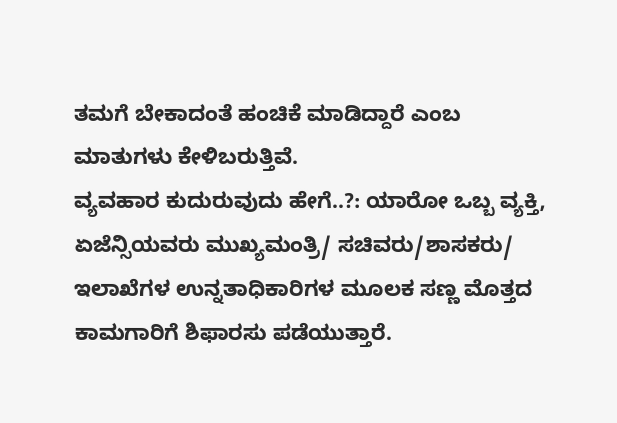ತಮಗೆ ಬೇಕಾದಂತೆ ಹಂಚಿಕೆ ಮಾಡಿದ್ದಾರೆ ಎಂಬ ಮಾತುಗಳು ಕೇಳಿಬರುತ್ತಿವೆ.
ವ್ಯವಹಾರ ಕುದುರುವುದು ಹೇಗೆ..?: ಯಾರೋ ಒಬ್ಬ ವ್ಯಕ್ತಿ, ಏಜೆನ್ಸಿಯವರು ಮುಖ್ಯಮಂತ್ರಿ/ ಸಚಿವರು/ಶಾಸಕರು/ ಇಲಾಖೆಗಳ ಉನ್ನತಾಧಿಕಾರಿಗಳ ಮೂಲಕ ಸಣ್ಣ ಮೊತ್ತದ ಕಾಮಗಾರಿಗೆ ಶಿಫಾರಸು ಪಡೆಯುತ್ತಾರೆ.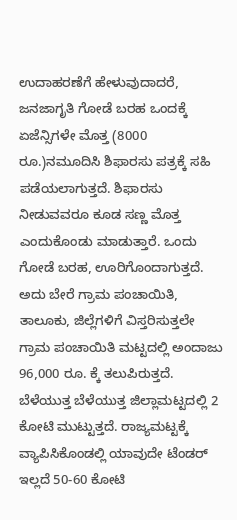ಉದಾಹರಣೆಗೆ ಹೇಳುವುದಾದರೆ, ಜನಜಾಗೃತಿ ಗೋಡೆ ಬರಹ ಒಂದಕ್ಕೆ ಏಜೆನ್ಸಿಗಳೇ ಮೊತ್ತ (8000 ರೂ.)ನಮೂದಿಸಿ ಶಿಫಾರಸು ಪತ್ರಕ್ಕೆ ಸಹಿ ಪಡೆಯಲಾಗುತ್ತದೆ. ಶಿಫಾರಸು ನೀಡುವವರೂ ಕೂಡ ಸಣ್ಣ ಮೊತ್ತ ಎಂದುಕೊಂಡು ಮಾಡುತ್ತಾರೆ. ಒಂದು ಗೋಡೆ ಬರಹ, ಊರಿಗೊಂದಾಗುತ್ತದೆ. ಅದು ಬೇರೆ ಗ್ರಾಮ ಪಂಚಾಯಿತಿ, ತಾಲೂಕು, ಜಿಲ್ಲೆಗಳಿಗೆ ವಿಸ್ತರಿಸುತ್ತಲೇ ಗ್ರಾಮ ಪಂಚಾಯಿತಿ ಮಟ್ಟದಲ್ಲಿ ಅಂದಾಜು 96,000 ರೂ. ಕ್ಕೆ ತಲುಪಿರುತ್ತದೆ. ಬೆಳೆಯುತ್ತ ಬೆಳೆಯುತ್ತ ಜಿಲ್ಲಾಮಟ್ಟದಲ್ಲಿ 2 ಕೋಟಿ ಮುಟ್ಟುತ್ತದೆ. ರಾಜ್ಯಮಟ್ಟಕ್ಕೆ ವ್ಯಾಪಿಸಿಕೊಂಡಲ್ಲಿ ಯಾವುದೇ ಟೆಂಡರ್ ಇಲ್ಲದೆ 50-60 ಕೋಟಿ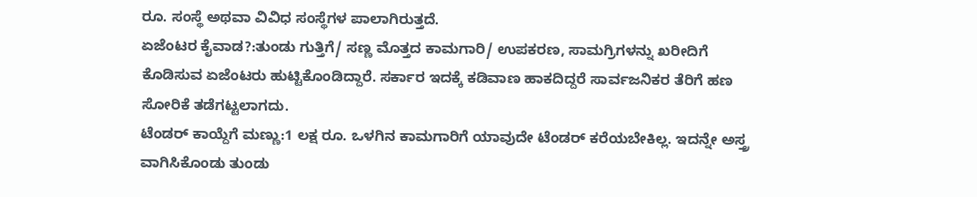ರೂ. ಸಂಸ್ಥೆ ಅಥವಾ ವಿವಿಧ ಸಂಸ್ಥೆಗಳ ಪಾಲಾಗಿರುತ್ತದೆ.
ಏಜೆಂಟರ ಕೈವಾಡ?:ತುಂಡು ಗುತ್ತಿಗೆ/ ಸಣ್ಣ ಮೊತ್ತದ ಕಾಮಗಾರಿ/ ಉಪಕರಣ, ಸಾಮಗ್ರಿಗಳನ್ನು ಖರೀದಿಗೆ ಕೊಡಿಸುವ ಏಜೆಂಟರು ಹುಟ್ಟಿಕೊಂಡಿದ್ದಾರೆ. ಸರ್ಕಾರ ಇದಕ್ಕೆ ಕಡಿವಾಣ ಹಾಕದಿದ್ದರೆ ಸಾರ್ವಜನಿಕರ ತೆರಿಗೆ ಹಣ ಸೋರಿಕೆ ತಡೆಗಟ್ಟಲಾಗದು.
ಟೆಂಡರ್ ಕಾಯ್ದೆಗೆ ಮಣ್ಣು:1 ಲಕ್ಷ ರೂ. ಒಳಗಿನ ಕಾಮಗಾರಿಗೆ ಯಾವುದೇ ಟೆಂಡರ್ ಕರೆಯಬೇಕಿಲ್ಲ. ಇದನ್ನೇ ಅಸ್ತ್ರ ವಾಗಿಸಿಕೊಂಡು ತುಂಡು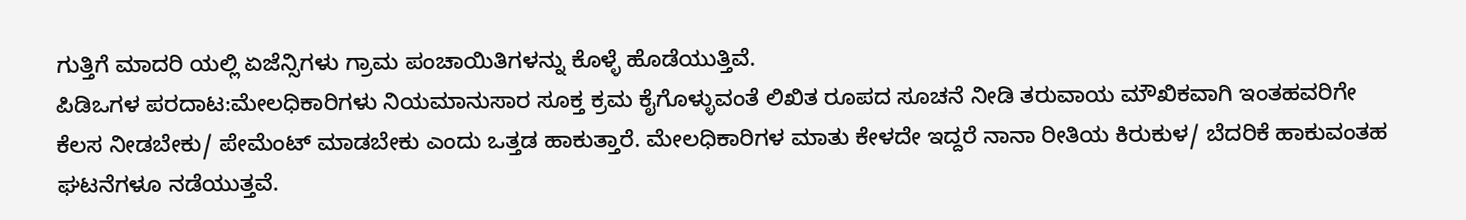ಗುತ್ತಿಗೆ ಮಾದರಿ ಯಲ್ಲಿ ಏಜೆನ್ಸಿಗಳು ಗ್ರಾಮ ಪಂಚಾಯಿತಿಗಳನ್ನು ಕೊಳ್ಳೆ ಹೊಡೆಯುತ್ತಿವೆ.
ಪಿಡಿಒಗಳ ಪರದಾಟ:ಮೇಲಧಿಕಾರಿಗಳು ನಿಯಮಾನುಸಾರ ಸೂಕ್ತ ಕ್ರಮ ಕೈಗೊಳ್ಳುವಂತೆ ಲಿಖಿತ ರೂಪದ ಸೂಚನೆ ನೀಡಿ ತರುವಾಯ ಮೌಖಿಕವಾಗಿ ಇಂತಹವರಿಗೇ ಕೆಲಸ ನೀಡಬೇಕು/ ಪೇಮೆಂಟ್ ಮಾಡಬೇಕು ಎಂದು ಒತ್ತಡ ಹಾಕುತ್ತಾರೆ. ಮೇಲಧಿಕಾರಿಗಳ ಮಾತು ಕೇಳದೇ ಇದ್ದರೆ ನಾನಾ ರೀತಿಯ ಕಿರುಕುಳ/ ಬೆದರಿಕೆ ಹಾಕುವಂತಹ ಘಟನೆಗಳೂ ನಡೆಯುತ್ತವೆ.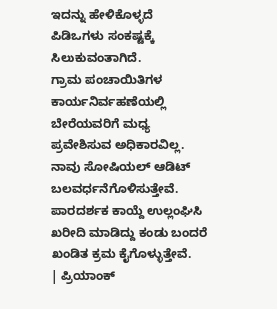ಇದನ್ನು ಹೇಳಿಕೊಳ್ಳದೆ ಪಿಡಿಒಗಳು ಸಂಕಷ್ಟಕ್ಕೆ ಸಿಲುಕುವಂತಾಗಿದೆ.
ಗ್ರಾಮ ಪಂಚಾಯಿತಿಗಳ ಕಾರ್ಯನಿರ್ವಹಣೆಯಲ್ಲಿ ಬೇರೆಯವರಿಗೆ ಮಧ್ಯ ಪ್ರವೇಶಿಸುವ ಅಧಿಕಾರವಿಲ್ಲ. ನಾವು ಸೋಷಿಯಲ್ ಆಡಿಟ್ ಬಲವರ್ಧನೆಗೊಳಿಸುತ್ತೇವೆ. ಪಾರದರ್ಶಕ ಕಾಯ್ದೆ ಉಲ್ಲಂಘಿಸಿ ಖರೀದಿ ಮಾಡಿದ್ದು ಕಂಡು ಬಂದರೆ ಖಂಡಿತ ಕ್ರಮ ಕೈಗೊಳ್ಳುತ್ತೇವೆ.
| ಪ್ರಿಯಾಂಕ್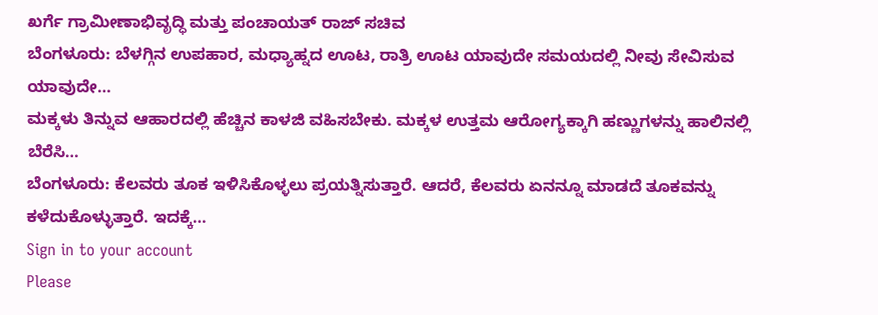ಖರ್ಗೆ ಗ್ರಾಮೀಣಾಭಿವೃದ್ಧಿ ಮತ್ತು ಪಂಚಾಯತ್ ರಾಜ್ ಸಚಿವ
ಬೆಂಗಳೂರು: ಬೆಳಗ್ಗಿನ ಉಪಹಾರ, ಮಧ್ಯಾಹ್ನದ ಊಟ, ರಾತ್ರಿ ಊಟ ಯಾವುದೇ ಸಮಯದಲ್ಲಿ ನೀವು ಸೇವಿಸುವ ಯಾವುದೇ…
ಮಕ್ಕಳು ತಿನ್ನುವ ಆಹಾರದಲ್ಲಿ ಹೆಚ್ಚಿನ ಕಾಳಜಿ ವಹಿಸಬೇಕು. ಮಕ್ಕಳ ಉತ್ತಮ ಆರೋಗ್ಯಕ್ಕಾಗಿ ಹಣ್ಣುಗಳನ್ನು ಹಾಲಿನಲ್ಲಿ ಬೆರೆಸಿ…
ಬೆಂಗಳೂರು: ಕೆಲವರು ತೂಕ ಇಳಿಸಿಕೊಳ್ಳಲು ಪ್ರಯತ್ನಿಸುತ್ತಾರೆ. ಆದರೆ, ಕೆಲವರು ಏನನ್ನೂ ಮಾಡದೆ ತೂಕವನ್ನು ಕಳೆದುಕೊಳ್ಳುತ್ತಾರೆ. ಇದಕ್ಕೆ…
Sign in to your account
Please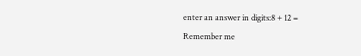enter an answer in digits:8 + 12 =
Remember me